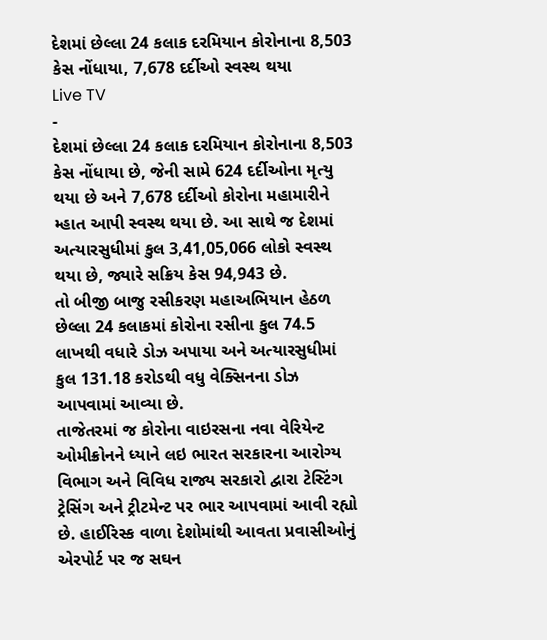દેશમાં છેલ્લા 24 કલાક દરમિયાન કોરોનાના 8,503 કેસ નોંધાયા, 7,678 દર્દીઓ સ્વસ્થ થયા
Live TV
-
દેશમાં છેલ્લા 24 કલાક દરમિયાન કોરોનાના 8,503 કેસ નોંધાયા છે, જેની સામે 624 દર્દીઓના મૃત્યુ થયા છે અને 7,678 દર્દીઓ કોરોના મહામારીને મ્હાત આપી સ્વસ્થ થયા છે. આ સાથે જ દેશમાં અત્યારસુધીમાં કુલ 3,41,05,066 લોકો સ્વસ્થ થયા છે, જ્યારે સક્રિય કેસ 94,943 છે.
તો બીજી બાજુ રસીકરણ મહાઅભિયાન હેઠળ છેલ્લા 24 કલાકમાં કોરોના રસીના કુલ 74.5 લાખથી વધારે ડોઝ અપાયા અને અત્યારસુધીમાં કુલ 131.18 કરોડથી વધુ વેક્સિનના ડોઝ આપવામાં આવ્યા છે.
તાજેતરમાં જ કોરોના વાઇરસના નવા વેરિયેન્ટ ઓમીક્રોનને ધ્યાને લઇ ભારત સરકારના આરોગ્ય વિભાગ અને વિવિધ રાજ્ય સરકારો દ્વારા ટેસ્ટિંગ ટ્રેસિંગ અને ટ્રીટમેન્ટ પર ભાર આપવામાં આવી રહ્યો છે. હાઈરિસ્ક વાળા દેશોમાંથી આવતા પ્રવાસીઓનું એરપોર્ટ પર જ સઘન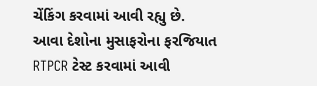ચેંકિંગ કરવામાં આવી રહ્યુ છે. આવા દેશોના મુસાફરોના ફરજિયાત RTPCR ટેસ્ટ કરવામાં આવી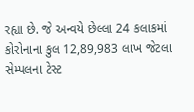રહ્યા છે. જે અન્વયે છેલ્લા 24 કલાકમાં કોરોનાના કુલ 12,89,983 લાખ જેટલા સેમ્પલના ટેસ્ટ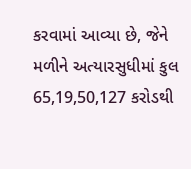કરવામાં આવ્યા છે, જેને મળીને અત્યારસુધીમાં કુલ 65,19,50,127 કરોડથી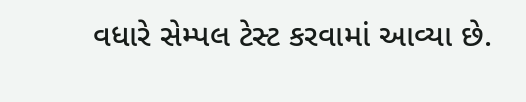વધારે સેમ્પલ ટેસ્ટ કરવામાં આવ્યા છે.